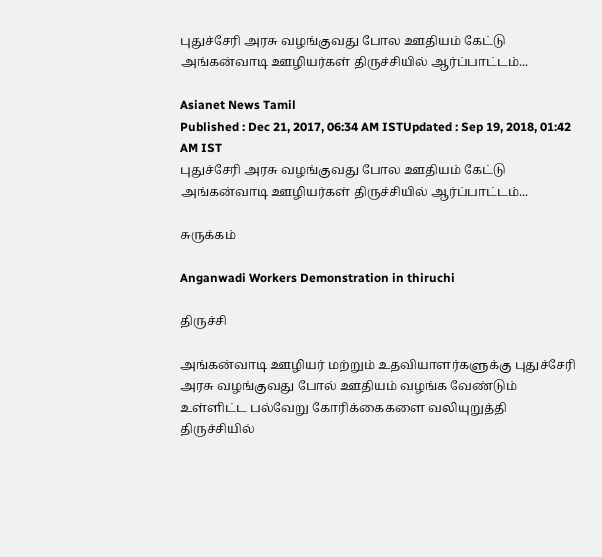புதுச்சேரி அரசு வழங்குவது போல ஊதியம் கேட்டு அங்கன்வாடி ஊழியர்கள் திருச்சியில் ஆர்ப்பாட்டம்...

Asianet News Tamil
Published : Dec 21, 2017, 06:34 AM ISTUpdated : Sep 19, 2018, 01:42 AM IST
புதுச்சேரி அரசு வழங்குவது போல ஊதியம் கேட்டு அங்கன்வாடி ஊழியர்கள் திருச்சியில் ஆர்ப்பாட்டம்...

சுருக்கம்

Anganwadi Workers Demonstration in thiruchi

திருச்சி

அங்கன்வாடி ஊழியர் மற்றும் உதவியாளர்களுக்கு புதுச்சேரி அரசு வழங்குவது போல் ஊதியம் வழங்க வேண்டும் உள்ளிட்ட பல்வேறு கோரிக்கைகளை வலியுறுத்தி திருச்சியில்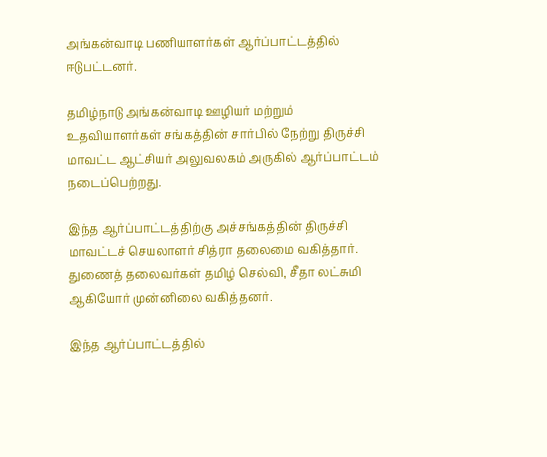அங்கன்வாடி பணியாளர்கள் ஆர்ப்பாட்டத்தில் ஈடுபட்டனர்.

தமிழ்நாடு அங்கன்வாடி ஊழியர் மற்றும் உதவியாளர்கள் சங்கத்தின் சார்பில் நேற்று திருச்சி மாவட்ட ஆட்சியர் அலுவலகம் அருகில் ஆர்ப்பாட்டம் நடைப்பெற்றது.

இந்த ஆர்ப்பாட்டத்திற்கு அச்சங்கத்தின் திருச்சி மாவட்டச் செயலாளர் சித்ரா தலைமை வகித்தார். துணைத் தலைவர்கள் தமிழ் செல்வி, சீதா லட்சுமி ஆகியோர் முன்னிலை வகித்தனர்.

இந்த ஆர்ப்பாட்டத்தில்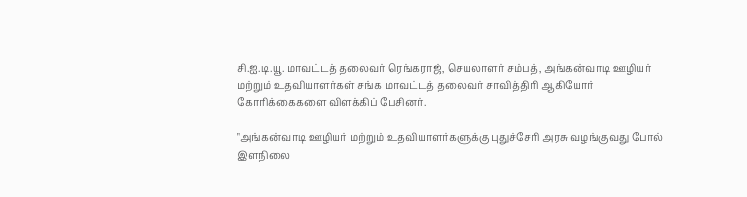சி.ஐ.டி.யூ. மாவட்டத் தலைவர் ரெங்கராஜ், செயலாளர் சம்பத், அங்கன்வாடி ஊழியர் மற்றும் உதவியாளர்கள் சங்க மாவட்டத் தலைவர் சாவித்திரி ஆகியோர் கோரிக்கைகளை விளக்கிப் பேசினர்.

"அங்கன்வாடி ஊழியர் மற்றும் உதவியாளர்களுக்கு புதுச்சேரி அரசு வழங்குவது போல் இளநிலை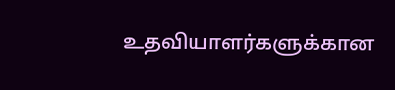உதவியாளர்களுக்கான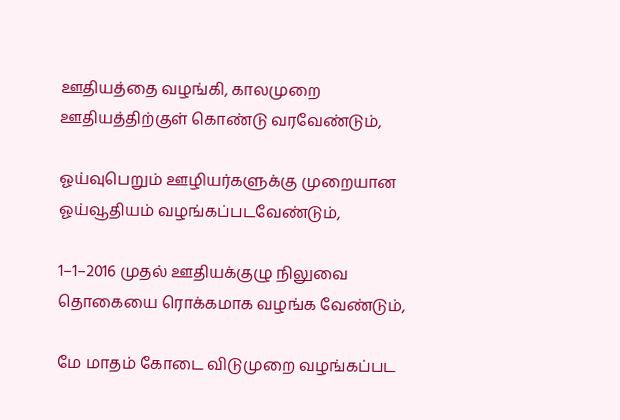ஊதியத்தை வழங்கி, காலமுறை ஊதியத்திற்குள் கொண்டு வரவேண்டும்,

ஓய்வுபெறும் ஊழியர்களுக்கு முறையான ஓய்வூதியம் வழங்கப்படவேண்டும்,

1–1–2016 முதல் ஊதியக்குழு நிலுவை தொகையை ரொக்கமாக வழங்க வேண்டும்,

மே மாதம் கோடை விடுமுறை வழங்கப்பட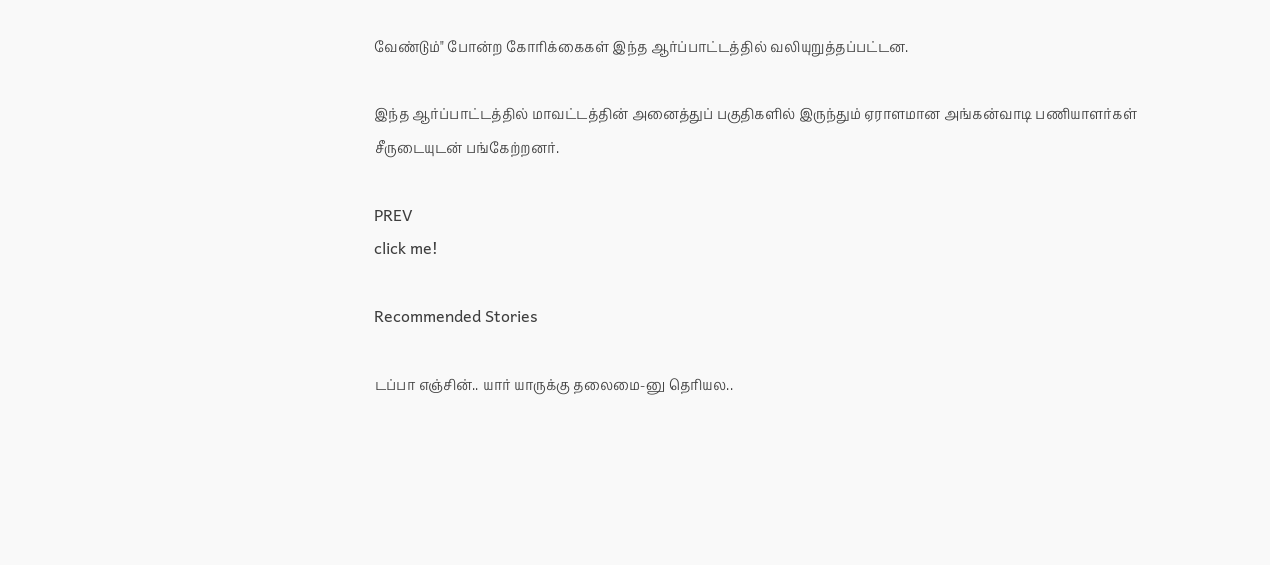வேண்டும்" போன்ற கோரிக்கைகள் இந்த ஆர்ப்பாட்டத்தில் வலியுறுத்தப்பட்டன.

இந்த ஆர்ப்பாட்டத்தில் மாவட்டத்தின் அனைத்துப் பகுதிகளில் இருந்தும் ஏராளமான அங்கன்வாடி பணியாளர்கள் சீருடையுடன் பங்கேற்றனர்.

PREV
click me!

Recommended Stories

டப்பா எஞ்சின்.. யார் யாருக்கு தலைமை-னு தெரியல..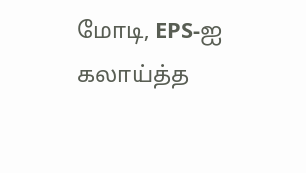மோடி, EPS-ஐ கலாய்த்த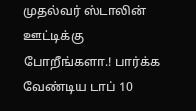முதல்வர் ஸ்டாலின்
ஊட்டிக்கு போறீங்களா.! பார்க்க வேண்டிய டாப் 10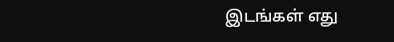இடங்கள் எது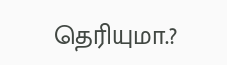தெரியுமா.?